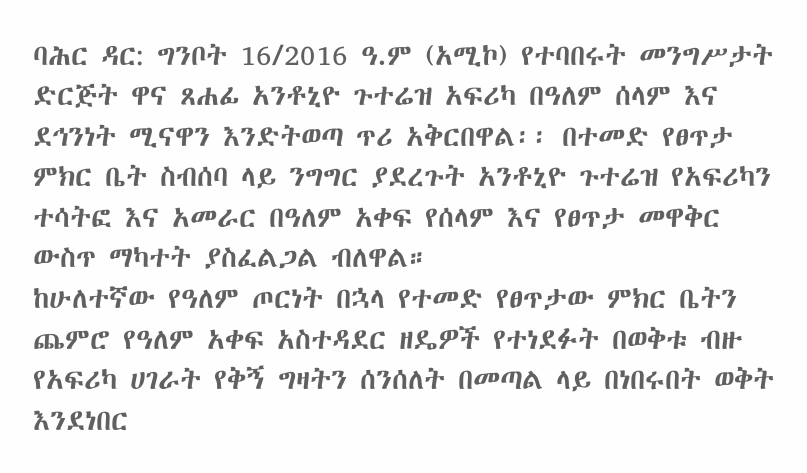ባሕር ዳር: ግንቦት 16/2016 ዓ.ም (አሚኮ) የተባበሩት መንግሥታት ድርጅት ዋና ጸሐፊ አንቶኒዮ ጉተሬዝ አፍሪካ በዓለም ሰላም እና ደኅንነት ሚናዋን እንድትወጣ ጥሪ አቅርበዋል፡፡ በተመድ የፀጥታ ምክር ቤት ስብሰባ ላይ ንግግር ያደረጉት አንቶኒዮ ጉተሬዝ የአፍሪካን ተሳትፎ እና አመራር በዓለም አቀፍ የሰላም እና የፀጥታ መዋቅር ውስጥ ማካተት ያስፈልጋል ብለዋል።
ከሁለተኛው የዓለም ጦርነት በኋላ የተመድ የፀጥታው ምክር ቤትን ጨምሮ የዓለም አቀፍ አስተዳደር ዘዴዎች የተነደፉት በወቅቱ ብዙ የአፍሪካ ሀገራት የቅኝ ግዛትን ሰንሰለት በመጣል ላይ በነበሩበት ወቅት እንደነበር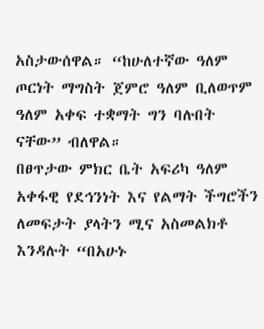አስታውሰዋል። “ከሁለተኛው ዓለም ጦርነት ማግስት ጀምሮ ዓለም ቢለወጥም ዓለም አቀፍ ተቋማት ግን ባሉበት ናቸው” ብለዋል።
በፀጥታው ምክር ቤት አፍሪካ ዓለም አቀፋዊ የደኅንነት እና የልማት ችግሮችን ለመፍታት ያላትን ሚና አስመልክቶ እንዳሉት “በአሁኑ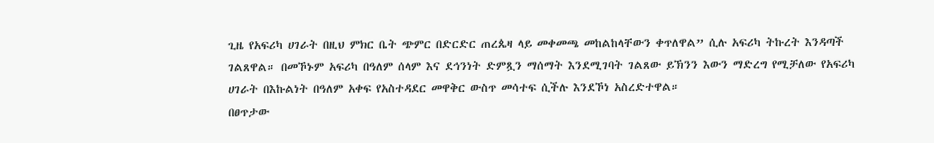ጊዜ የአፍሪካ ሀገራት በዚህ ምክር ቤት ጭምር በድርድር ጠረጴዛ ላይ መቀመጫ መከልከላቸውን ቀጥለዋል” ሲሉ አፍሪካ ትኩረት እንዳጣች ገልጸዋል። በመኾኑም አፍሪካ በዓለም ሰላም እና ደኅንነት ድምጿን ማሰማት እንደሚገባት ገልጸው ይኽንን እውን ማድረግ የሚቻለው የአፍሪካ ሀገራት በእኩልነት በዓለም አቀፍ የአስተዳደር መዋቅር ውስጥ መሳተፍ ሲችሉ እንደኾነ አስረድተዋል።
በፀጥታው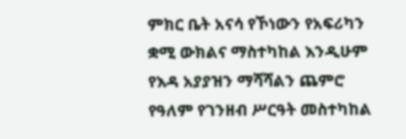ምክር ቤት አናሳ የኾነውን የአፍሪካን ቋሚ ውክልና ማስተካከል እንዲሁም የእዳ አያያዝን ማሻሻልን ጨምሮ የዓለም የገንዘብ ሥርዓት መስተካከል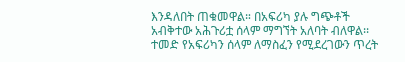እንዳለበት ጠቁመዋል። በአፍሪካ ያሉ ግጭቶች አብቅተው አሕጉሪቷ ሰላም ማግኘት አለባት ብለዋል፡፡ ተመድ የአፍሪካን ሰላም ለማስፈን የሚደረገውን ጥረት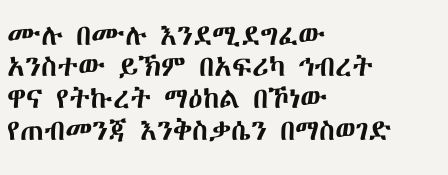ሙሉ በሙሉ እንደሚደግፈው አንስተው ይኽም በአፍሪካ ኅብረት ዋና የትኩረት ማዕከል በኾነው የጠብመንጃ እንቅስቃሴን በማስወገድ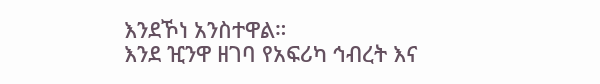እንደኾነ አንስተዋል።
እንደ ዢንዋ ዘገባ የአፍሪካ ኅብረት እና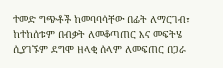ተመድ ግጭቶች ከመባባሳቸው በፊት ለማርገብ፣ ከተከሰቱም በብቃት ለመቆጣጠር እና መፍትሄ ሲያገኙም ደግሞ ዘላቂ ሰላም ለመፍጠር በጋራ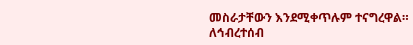መስራታቸውን እንደሚቀጥሉም ተናግረዋል።
ለኅብረተሰብ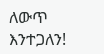ለውጥ እንተጋለን!